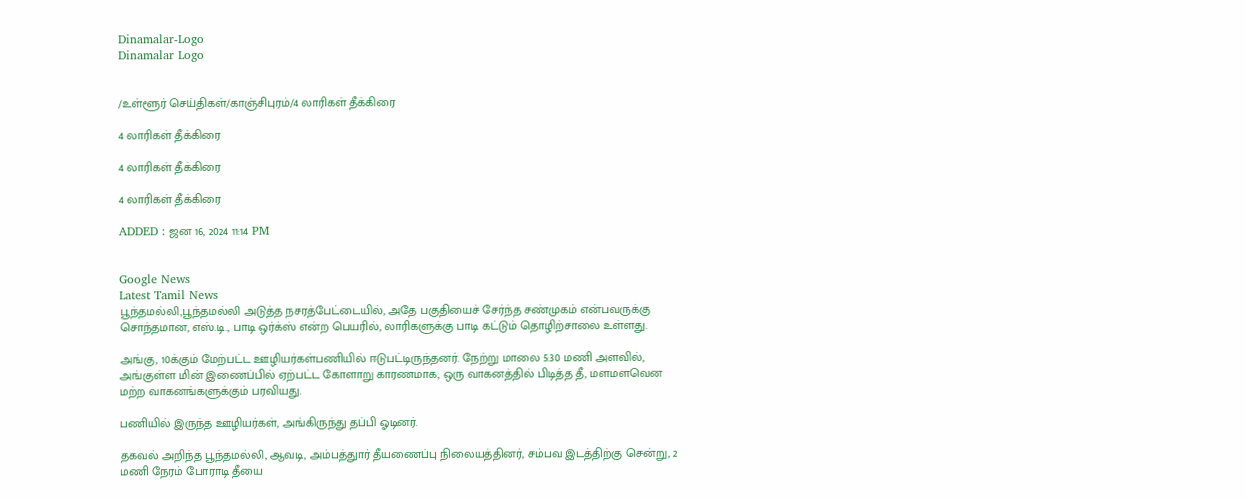Dinamalar-Logo
Dinamalar Logo


/உள்ளூர் செய்திகள்/காஞ்சிபுரம்/4 லாரிகள் தீக்கிரை

4 லாரிகள் தீக்கிரை

4 லாரிகள் தீக்கிரை

4 லாரிகள் தீக்கிரை

ADDED : ஜன 16, 2024 11:14 PM


Google News
Latest Tamil News
பூந்தமல்லி,பூந்தமல்லி அடுத்த நசரத்பேட்டையில், அதே பகுதியைச் சேர்ந்த சண்முகம் என்பவருக்கு சொந்தமான, எஸ்.டி., பாடி ஒர்க்ஸ் என்ற பெயரில், லாரிகளுக்கு பாடி கட்டும் தொழிற்சாலை உள்ளது.

அங்கு, 10க்கும் மேற்பட்ட ஊழியர்கள்பணியில் ஈடுபட்டிருந்தனர். நேற்று மாலை 5:30 மணி அளவில், அங்குள்ள மின் இணைப்பில் ஏற்பட்ட கோளாறு காரணமாக, ஒரு வாகனத்தில் பிடித்த தீ, மளமளவென மற்ற வாகனங்களுக்கும் பரவியது.

பணியில் இருந்த ஊழியர்கள், அங்கிருந்து தப்பி ஓடினர்.

தகவல் அறிந்த பூந்தமல்லி, ஆவடி, அம்பத்துார் தீயணைப்பு நிலையத்தினர், சம்பவ இடத்திற்கு சென்று, 2 மணி நேரம் போராடி தீயை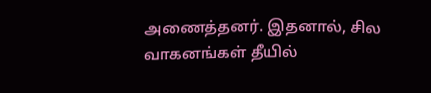அணைத்தனர். இதனால், சில வாகனங்கள் தீயில்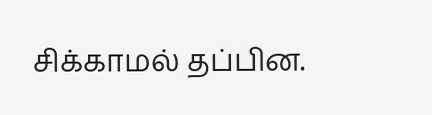சிக்காமல் தப்பின.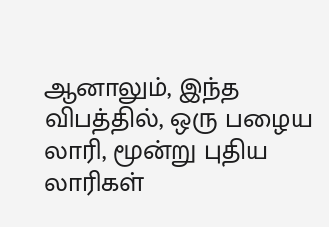ஆனாலும், இந்த விபத்தில், ஒரு பழைய லாரி, மூன்று புதிய லாரிகள்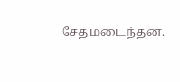சேதமடைந்தன.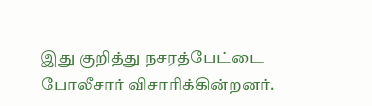இது குறித்து நசரத்பேட்டை போலீசார் விசாரிக்கின்றனர்.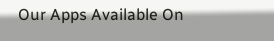Our Apps Available On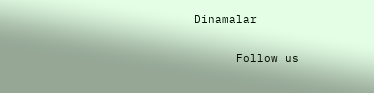Dinamalar

      Follow us